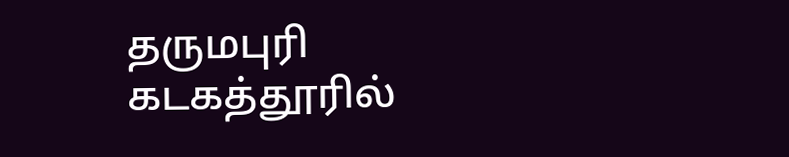தருமபுரி கடகத்தூரில்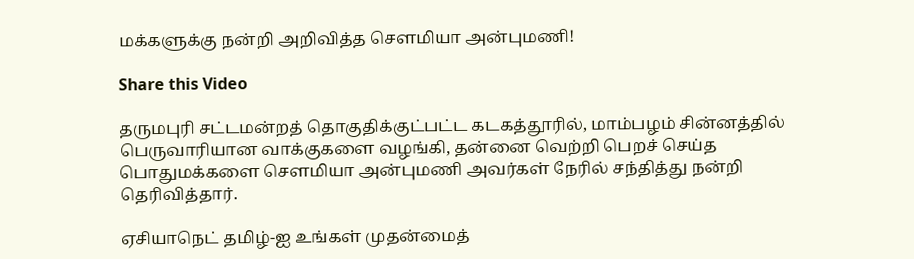மக்களுக்கு நன்றி அறிவித்த சௌமியா அன்புமணி!

Share this Video

தருமபுரி சட்டமன்றத் தொகுதிக்குட்பட்ட கடகத்தூரில், மாம்பழம் சின்னத்தில் பெருவாரியான வாக்குகளை வழங்கி, தன்னை வெற்றி பெறச் செய்த பொதுமக்களை சௌமியா அன்புமணி அவர்கள் நேரில் சந்தித்து நன்றி தெரிவித்தார்.

ஏசியாநெட் தமிழ்-ஐ உங்கள் முதன்மைத்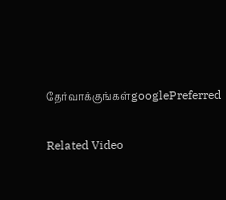தேர்வாக்குங்கள்googlePreferred

Related Video